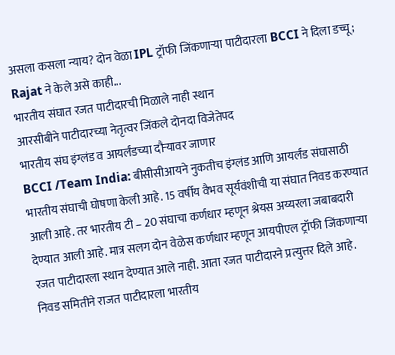असला कसला न्याय? दोन वेळा IPL ट्रॉफी जिंकणाऱ्या पाटीदारला BCCI ने दिला डच्चू; Rajat ने केले असे काही...
भारतीय संघात रजत पाटीदारची मिळाले नाही स्थान
आरसीबीने पाटीदारच्या नेतृत्वर जिंकले दोनदा विजेतेपद
भारतीय संघ इंग्लंड व आयर्लंडच्या दौऱ्यावर जाणार
BCCI /Team India: बीसीसीआयने नुकतीच इंग्लंड आणि आयर्लंड संघासाठी भारतीय संघाची घोषणा केली आहे. 15 वर्षीय वैभव सूर्यवंशीची या संघात निवड करण्यात आली आहे. तर भारतीय टी – 20 संघाचा कर्णधार म्हणून श्रेयस अय्यरला जबाबदारी देण्यात आली आहे. मात्र सलग दोन वेळेस कर्णधार म्हणून आयपीएल ट्रॉफी जिंकणाऱ्या रजत पाटीदारला स्थान देण्यात आले नाही. आता रजत पाटीदारने प्रत्युत्तर दिले आहे.
निवड समितीने राजत पाटीदारला भारतीय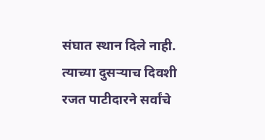संघात स्थान दिले नाही. त्याच्या दुसऱ्याच दिवशी रजत पाटीदारने सर्वांचे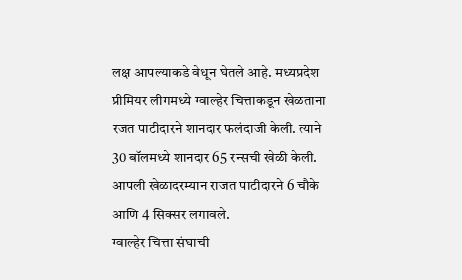लक्ष आपल्याकडे वेधून घेतले आहे. मध्यप्रदेश प्रीमियर लीगमध्ये ग्वाल्हेर चित्ताकडून खेळताना रजत पाटीदारने शानदार फलंदाजी केली. त्याने 30 बॉलमध्ये शानदार 65 रन्सची खेळी केली. आपली खेळादरम्यान राजत पाटीदारने 6 चौके आणि 4 सिक्सर लगावले.
ग्वाल्हेर चित्ता संघाची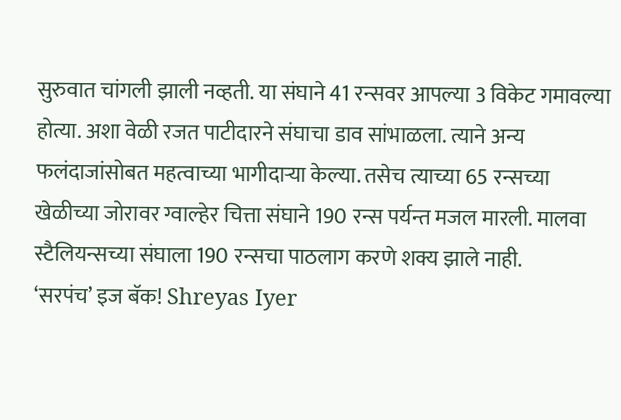सुरुवात चांगली झाली नव्हती. या संघाने 41 रन्सवर आपल्या 3 विकेट गमावल्या होत्या. अशा वेळी रजत पाटीदारने संघाचा डाव सांभाळला. त्याने अन्य फलंदाजांसोबत महत्वाच्या भागीदाऱ्या केल्या. तसेच त्याच्या 65 रन्सच्या खेळीच्या जोरावर ग्वाल्हेर चित्ता संघाने 190 रन्स पर्यन्त मजल मारली. मालवा स्टैलियन्सच्या संघाला 190 रन्सचा पाठलाग करणे शक्य झाले नाही.
‘सरपंच’ इज बॅक! Shreyas Iyer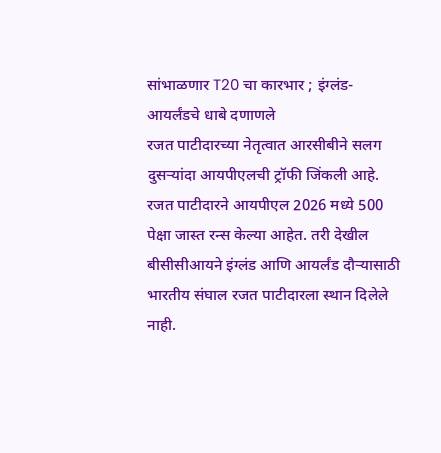सांभाळणार T20 चा कारभार ; इंग्लंड-आयर्लंडचे धाबे दणाणले
रजत पाटीदारच्या नेतृत्वात आरसीबीने सलग दुसऱ्यांदा आयपीएलची ट्रॉफी जिंकली आहे. रजत पाटीदारने आयपीएल 2026 मध्ये 500 पेक्षा जास्त रन्स केल्या आहेत. तरी देखील बीसीसीआयने इंग्लंड आणि आयर्लंड दौऱ्यासाठी भारतीय संघाल रजत पाटीदारला स्थान दिलेले नाही.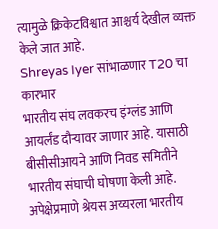त्यामुळे क्रिकेटविश्वात आश्चर्य देखील व्यक्त केले जात आहे.
Shreyas Iyer सांभाळणार T20 चा कारभार
भारतीय संघ लवकरच इंग्लंड आणि आयर्लंड दौऱ्यावर जाणार आहे. यासाठी बीसीसीआयने आणि निवड समितीने भारतीय संघाची घोषणा केली आहे. अपेक्षेप्रमाणे श्रेयस अय्यरला भारतीय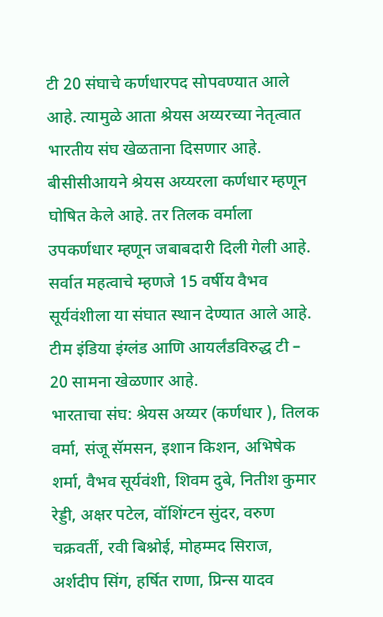टी 20 संघाचे कर्णधारपद सोपवण्यात आले आहे. त्यामुळे आता श्रेयस अय्यरच्या नेतृत्वात भारतीय संघ खेळताना दिसणार आहे. बीसीसीआयने श्रेयस अय्यरला कर्णधार म्हणून घोषित केले आहे. तर तिलक वर्माला उपकर्णधार म्हणून जबाबदारी दिली गेली आहे. सर्वात महत्वाचे म्हणजे 15 वर्षीय वैभव सूर्यवंशीला या संघात स्थान देण्यात आले आहे. टीम इंडिया इंग्लंड आणि आयर्लंडविरुद्ध टी – 20 सामना खेळणार आहे.
भारताचा संघ: श्रेयस अय्यर (कर्णधार ), तिलक वर्मा, संजू सॅमसन, इशान किशन, अभिषेक शर्मा, वैभव सूर्यवंशी, शिवम दुबे, नितीश कुमार रेड्डी, अक्षर पटेल, वॉशिंग्टन सुंदर, वरुण चक्रवर्ती, रवी बिश्नोई, मोहम्मद सिराज, अर्शदीप सिंग, हर्षित राणा, प्रिन्स यादव